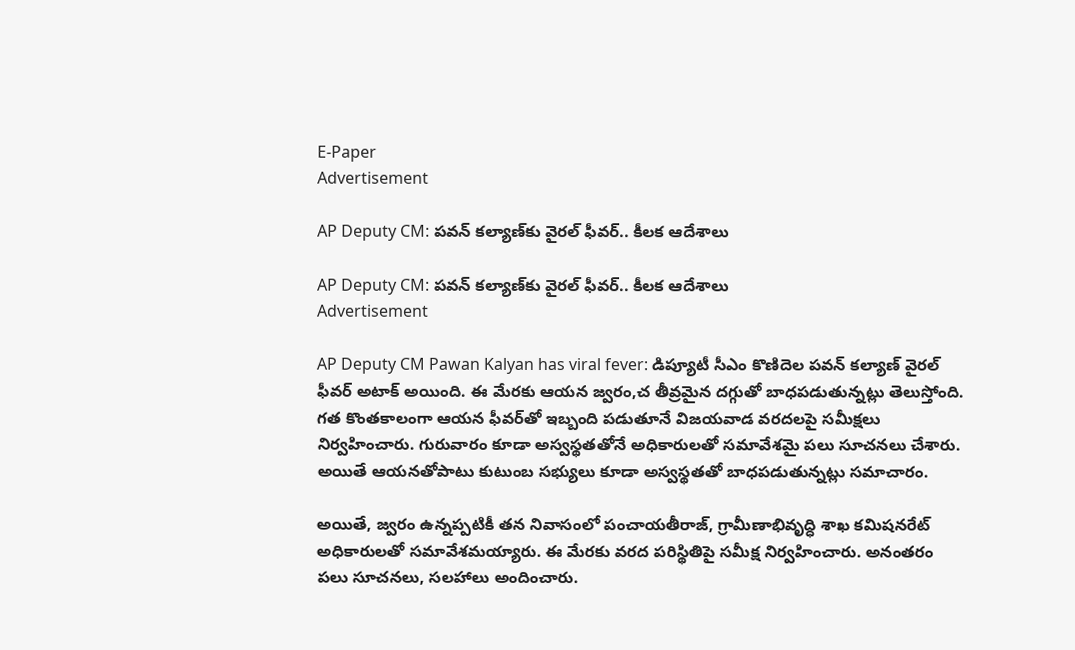E-Paper
Advertisement

AP Deputy CM: పవన్ కల్యాణ్‌కు వైరల్ ఫీవర్.. కీలక ఆదేశాలు

AP Deputy CM: పవన్ కల్యాణ్‌కు వైరల్ ఫీవర్.. కీలక ఆదేశాలు
Advertisement

AP Deputy CM Pawan Kalyan has viral fever: డిప్యూటీ సీఎం కొణిదెల పవన్ కల్యాణ్ వైరల్ ఫీవర్ అటాక్ అయింది. ఈ మేరకు ఆయన జ్వరం,చ తీవ్రమైన దగ్గుతో బాధపడుతున్నట్లు తెలుస్తోంది. గత కొంతకాలంగా ఆయన ఫీవర్‌తో ఇబ్బంది పడుతూనే విజయవాడ వరదలపై సమీక్షలు నిర్వహించారు. గురువారం కూడా అస్వస్థతతోనే అధికారులతో సమావేశమై పలు సూచనలు చేశారు. అయితే ఆయనతోపాటు కుటుంబ సభ్యులు కూడా అస్వస్థతతో బాధపడుతున్నట్లు సమాచారం.

అయితే, జ్వరం ఉన్నప్పటికీ తన నివాసంలో పంచాయతీరాజ్, గ్రామీణాభివృద్ధి శాఖ కమిషనరేట్ అధికారులతో సమావేశమయ్యారు. ఈ మేరకు వరద పరిస్థితిపై సమీక్ష నిర్వహించారు. అనంతరం పలు సూచనలు, సలహాలు అందించారు.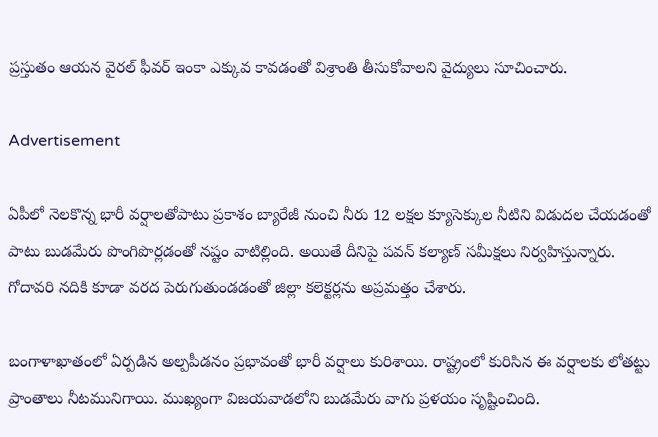ప్రస్తుతం ఆయన వైరల్ ఫీవర్ ఇంకా ఎక్కువ కావడంతో విశ్రాంతి తీసుకోవాలని వైద్యులు సూచించారు.

Advertisement

ఏపీలో నెలకొన్న భారీ వర్షాలతోపాటు ప్రకాశం బ్యారేజీ నుంచి నీరు 12 లక్షల క్యూసెక్కుల నీటిని విడుదల చేయడంతో పాటు బుడమేరు పొంగిపొర్లడంతో నష్టం వాటిల్లింది. అయితే దీనిపై పవన్ కల్యాణ్ సమీక్షలు నిర్వహిస్తున్నారు. గోదావరి నదికి కూడా వరద పెరుగుతుండడంతో జిల్లా కలెక్టర్లను అప్రమత్తం చేశారు.

బంగాళాఖాతంలో ఏర్పడిన అల్పపీడనం ప్రభావంతో భారీ వర్షాలు కురిశాయి. రాష్ట్రంలో కురిసిన ఈ వర్షాలకు లోతట్టు ప్రాంతాలు నీటమునిగాయి. ముఖ్యంగా విజయవాడలోని బుడమేరు వాగు ప్రళయం సృష్టించింది.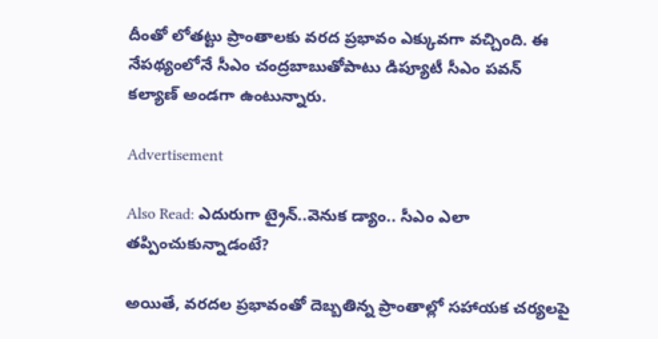దీంతో లోతట్టు ప్రాంతాలకు వరద ప్రభావం ఎక్కువగా వచ్చింది. ఈ నేపథ్యంలోనే సీఎం చంద్రబాబుతోపాటు డిప్యూటీ సీఎం పవన్ కల్యాణ్ అండగా ఉంటున్నారు.

Advertisement

Also Read: ఎదురుగా ట్రైన్..వెనుక డ్యాం.. సీఎం ఎలా తప్పించుకున్నాడంటే?

అయితే, వరదల ప్రభావంతో దెబ్బతిన్న ప్రాంతాల్లో సహాయక చర్యలపై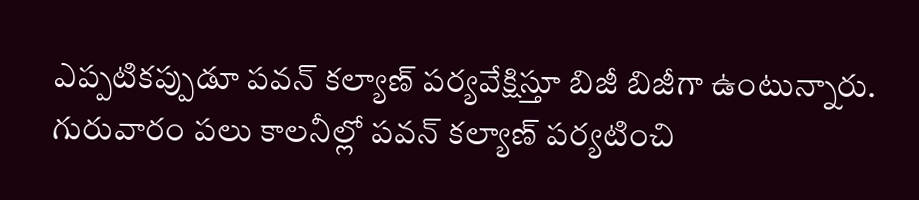ఎప్పటికప్పుడూ పవన్ కల్యాణ్ పర్యవేక్షిస్తూ బిజీ బిజీగా ఉంటున్నారు. గురువారం పలు కాలనీల్లో పవన్ కల్యాణ్ పర్యటించి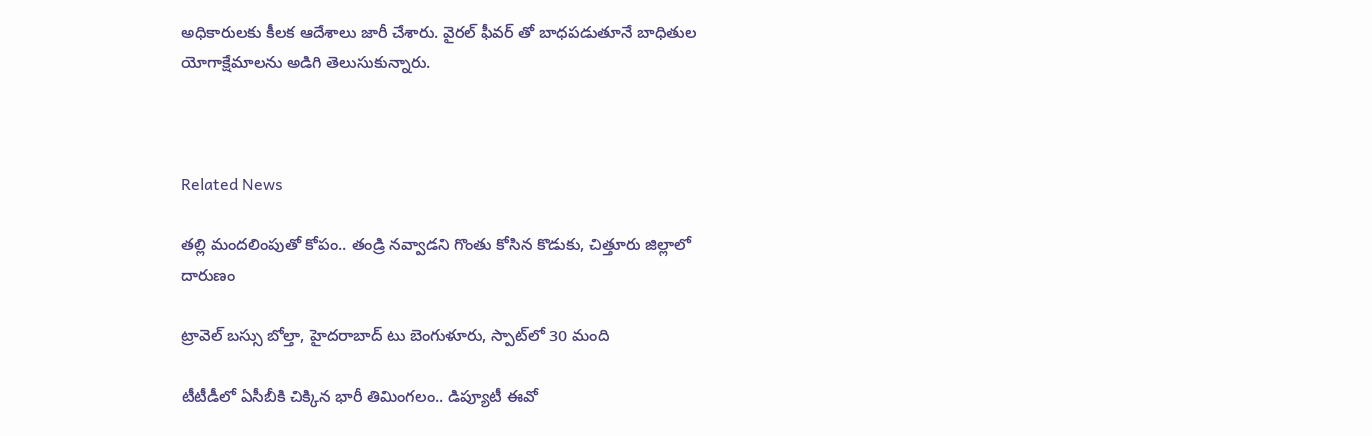అధికారులకు కీలక ఆదేశాలు జారీ చేశారు. వైరల్ ఫీవర్ తో బాధపడుతూనే బాధితుల యోగాక్షేమాలను అడిగి తెలుసుకున్నారు.



Related News

తల్లి మందలింపుతో కోపం.. తండ్రి నవ్వాడని గొంతు కోసిన కొడుకు, చిత్తూరు జిల్లాలో దారుణం

ట్రావెల్ బస్సు బోల్తా, హైదరాబాద్ టు బెంగుళూరు, స్పాట్‌లో 30 మంది

టీటీడీలో ఏసీబీకి చిక్కిన భారీ తిమింగలం.. డిప్యూటీ ఈవో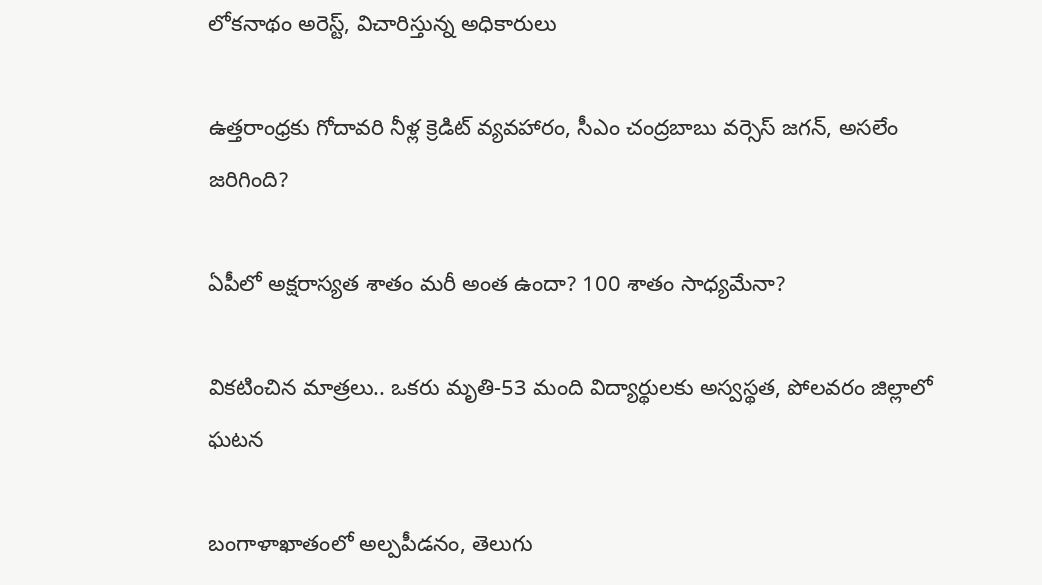లోకనాథం అరెస్ట్, విచారిస్తున్న అధికారులు

ఉత్తరాంధ్రకు గోదావరి నీళ్ల క్రెడిట్ వ్యవహారం, సీఎం చంద్రబాబు వర్సెస్ జగన్, అసలేం జరిగింది?

ఏపీలో అక్షరాస్యత శాతం మరీ అంత ఉందా? 100 శాతం సాధ్యమేనా?

వికటించిన మాత్రలు.. ఒకరు మృతి-53 మంది విద్యార్థులకు అస్వస్థత, పోలవరం జిల్లాలో ఘటన

బంగాళాఖాతంలో అల్పపీడనం, తెలుగు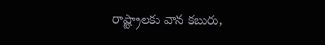రాష్ట్రాలకు వాన కబురు,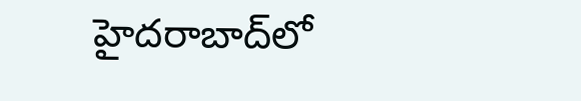హైదరాబాద్‌లో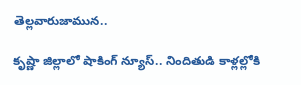తెల్లవారుజామున..

కృష్ణా జిల్లాలో షాకింగ్ న్యూస్.. నిందితుడి కాళ్లల్లోకి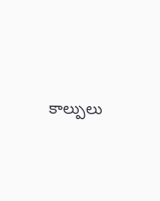కాల్పులు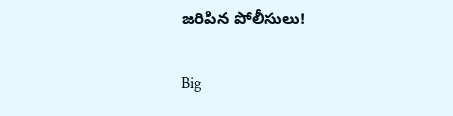జరిపిన పోలీసులు!

Big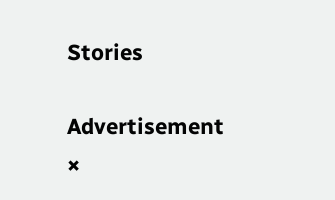Stories

Advertisement
×